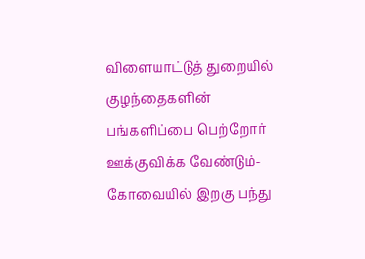விளையாட்டுத் துறையில் குழந்தைகளின் பங்களிப்பை பெற்றோர் ஊக்குவிக்க வேண்டும்- கோவையில் இறகு பந்து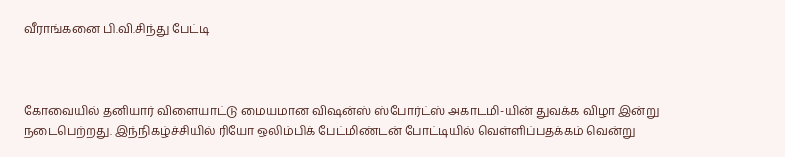வீராங்கனை பி.வி.சிந்து பேட்டி



கோவையில் தனியார் விளையாட்டு மையமான விஷன்ஸ் ஸ்போர்ட்ஸ் அகாடமி-யின் துவக்க விழா இன்று நடைபெற்றது. இந்நிகழ்ச்சியில் ரியோ ஒலிம்பிக் பேட்மிண்டன் போட்டியில் வெள்ளிப்பதக்கம் வென்று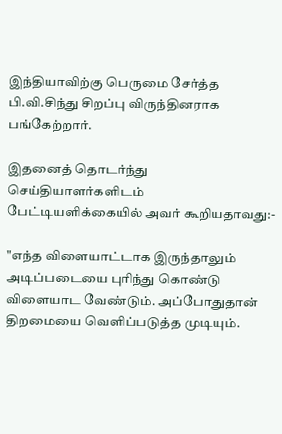இந்தியாவிற்கு பெருமை சேர்த்த பி.வி.சிந்து சிறப்பு விருந்தினராக பங்கேற்றார்.

இதனைத் தொடர்ந்து செய்தியாளர்களிடம் பேட்டியளிக்கையில் அவர் கூறியதாவது:-

"எந்த விளையாட்டாக இருந்தாலும் அடிப்படையை புரிந்து கொண்டு விளையாட வேண்டும். அப்போதுதான் திறமையை வெளிப்படுத்த முடியும்.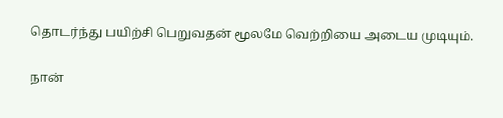தொடர்ந்து பயிற்சி பெறுவதன் மூலமே வெற்றியை அடைய முடியும்.

நான்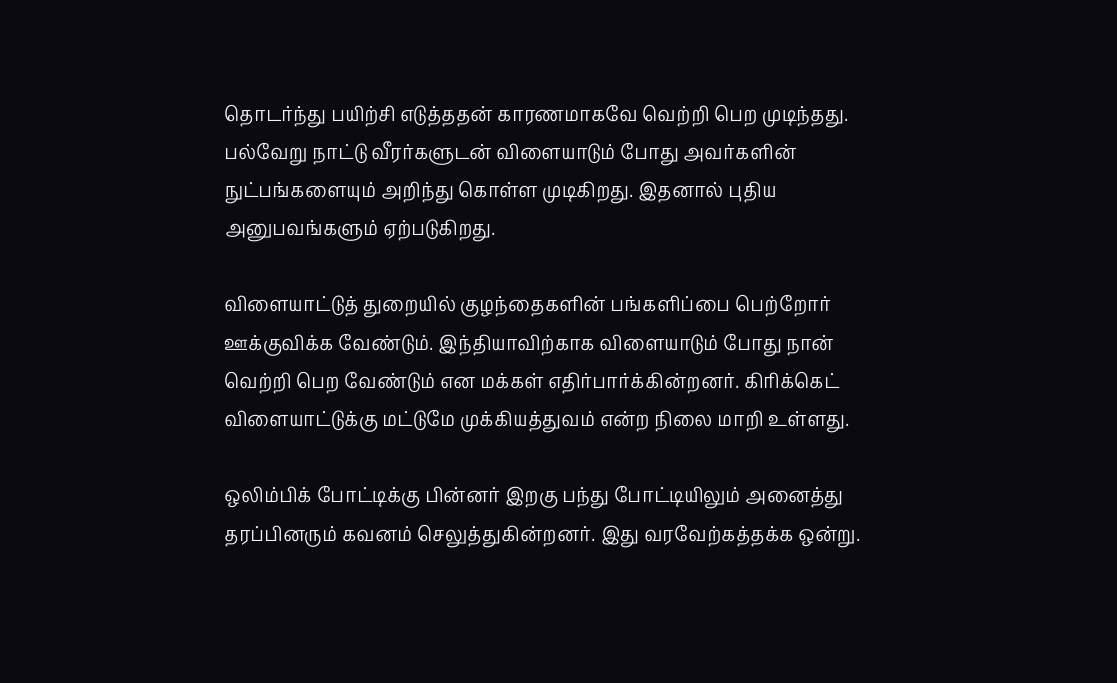தொடர்ந்து பயிற்சி எடுத்ததன் காரணமாகவே வெற்றி பெற முடிந்தது. பல்வேறு நாட்டு வீரர்களுடன் விளையாடும் போது அவர்களின் நுட்பங்களையும் அறிந்து கொள்ள முடிகிறது. இதனால் புதிய அனுபவங்களும் ஏற்படுகிறது.

விளையாட்டுத் துறையில் குழந்தைகளின் பங்களிப்பை பெற்றோர் ஊக்குவிக்க வேண்டும். இந்தியாவிற்காக விளையாடும் போது நான் வெற்றி பெற வேண்டும் என மக்கள் எதிர்பார்க்கின்றனர். கிரிக்கெட் விளையாட்டுக்கு மட்டுமே முக்கியத்துவம் என்ற நிலை மாறி உள்ளது.

ஒலிம்பிக் போட்டிக்கு பின்னர் இறகு பந்து போட்டியிலும் அனைத்து தரப்பினரும் கவனம் செலுத்துகின்றனர். இது வரவேற்கத்தக்க ஒன்று.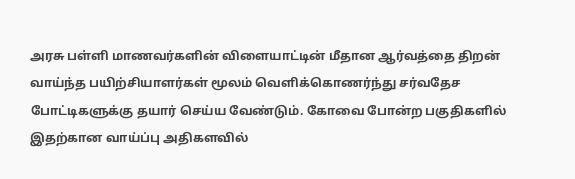அரசு பள்ளி மாணவர்களின் விளையாட்டின் மீதான ஆர்வத்தை திறன் வாய்ந்த பயிற்சியாளர்கள் மூலம் வெளிக்கொணர்ந்து சர்வதேச போட்டிகளுக்கு தயார் செய்ய வேண்டும். கோவை போன்ற பகுதிகளில் இதற்கான வாய்ப்பு அதிகளவில்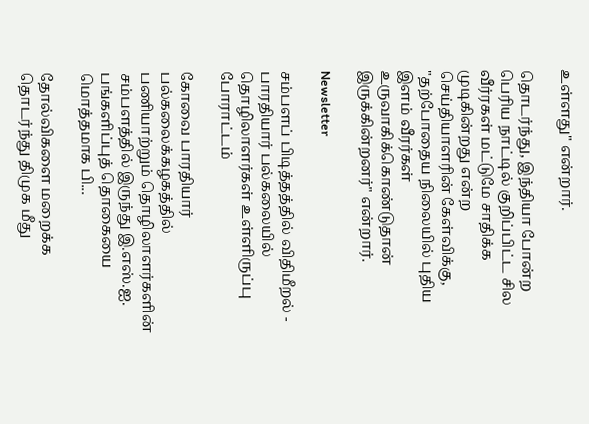உள்ளது" என்றார்.

தொடர்ந்து, இந்தியா போன்ற பெரிய நாட்டில் குறிப்பிட்ட சில வீர்ரகள் மட்டுமே சாதிக்க முடிகின்றது என்ற செய்தியாளரின் கேள்விக்கு, "தற்போதைய நிலையில் புதிய இளம் வீரர்கள் உருவாகிக்கொண்டுதான் இருக்கின்றனர்" என்றார்.

Newsletter

சம்பளப் பிடித்தத்தில் விதிமீறல் - பாரதியார் பல்கலையில் தொழிலாளர்கள் உள்ளிருப்பு போராட்டம்

கோவை பாரதியார் பல்கலைக்கழகத்தில் பணியாற்றும் தொழிலாளர்களின் சம்பளத்தில் இருந்து இ.எஸ்.ஐ. பங்களிப்புத் தொகையை மொத்தமாக பி...

தோல்விகளை மறைக்க தொடர்ந்து திமுக மீது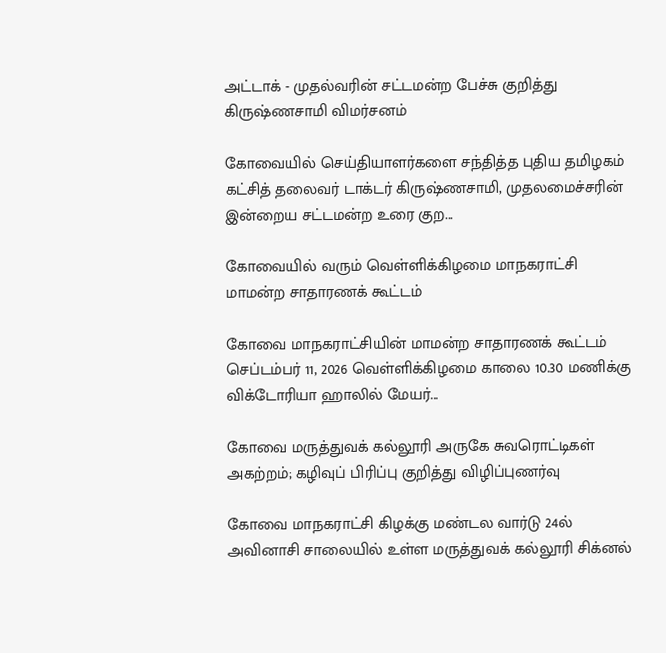அட்டாக் - முதல்வரின் சட்டமன்ற பேச்சு குறித்து கிருஷ்ணசாமி விமர்சனம்

கோவையில் செய்தியாளர்களை சந்தித்த புதிய தமிழகம் கட்சித் தலைவர் டாக்டர் கிருஷ்ணசாமி, முதலமைச்சரின் இன்றைய சட்டமன்ற உரை குற...

கோவையில் வரும் வெள்ளிக்கிழமை மாநகராட்சி மாமன்ற சாதாரணக் கூட்டம்

கோவை மாநகராட்சியின் மாமன்ற சாதாரணக் கூட்டம் செப்டம்பர் 11, 2026 வெள்ளிக்கிழமை காலை 10.30 மணிக்கு விக்டோரியா ஹாலில் மேயர்...

கோவை மருத்துவக் கல்லூரி அருகே சுவரொட்டிகள் அகற்றம்; கழிவுப் பிரிப்பு குறித்து விழிப்புணர்வு

கோவை மாநகராட்சி கிழக்கு மண்டல வார்டு 24ல் அவினாசி சாலையில் உள்ள மருத்துவக் கல்லூரி சிக்னல்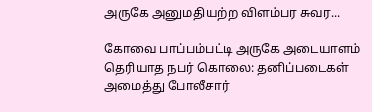அருகே அனுமதியற்ற விளம்பர சுவர...

கோவை பாப்பம்பட்டி அருகே அடையாளம் தெரியாத நபர் கொலை: தனிப்படைகள் அமைத்து போலீசார்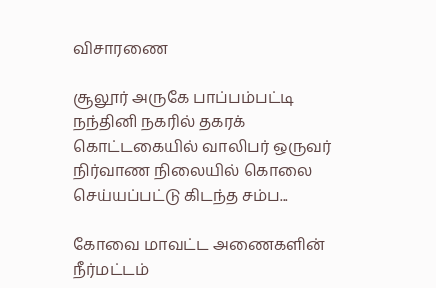விசாரணை

சூலூர் அருகே பாப்பம்பட்டி நந்தினி நகரில் தகரக் கொட்டகையில் வாலிபர் ஒருவர் நிர்வாண நிலையில் கொலை செய்யப்பட்டு கிடந்த சம்ப...

கோவை மாவட்ட அணைகளின் நீர்மட்டம்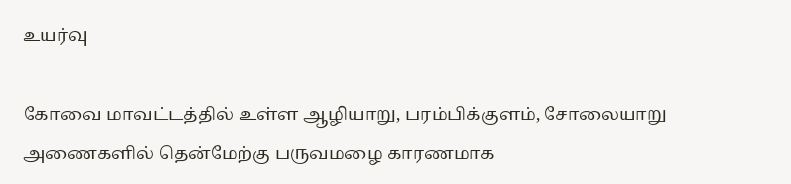உயர்வு

கோவை மாவட்டத்தில் உள்ள ஆழியாறு, பரம்பிக்குளம், சோலையாறு அணைகளில் தென்மேற்கு பருவமழை காரணமாக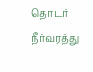தொடர் நீர்வரத்து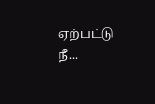ஏற்பட்டு நீ...